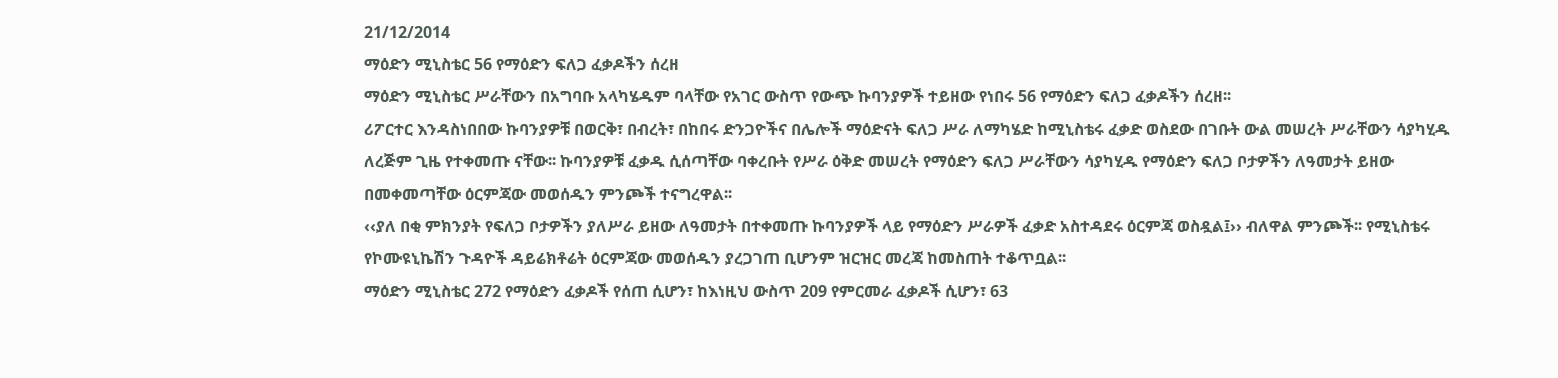21/12/2014
ማዕድን ሚኒስቴር 56 የማዕድን ፍለጋ ፈቃዶችን ሰረዘ
ማዕድን ሚኒስቴር ሥራቸውን በአግባቡ አላካሄዱም ባላቸው የአገር ውስጥ የውጭ ኩባንያዎች ተይዘው የነበሩ 56 የማዕድን ፍለጋ ፈቃዶችን ሰረዘ፡፡
ሪፖርተር እንዳስነበበው ኩባንያዎቹ በወርቅ፣ በብረት፣ በከበሩ ድንጋዮችና በሌሎች ማዕድናት ፍለጋ ሥራ ለማካሄድ ከሚኒስቴሩ ፈቃድ ወስደው በገቡት ውል መሠረት ሥራቸውን ሳያካሂዱ ለረጅም ጊዜ የተቀመጡ ናቸው፡፡ ኩባንያዎቹ ፈቃዱ ሲሰጣቸው ባቀረቡት የሥራ ዕቅድ መሠረት የማዕድን ፍለጋ ሥራቸውን ሳያካሂዱ የማዕድን ፍለጋ ቦታዎችን ለዓመታት ይዘው በመቀመጣቸው ዕርምጃው መወሰዱን ምንጮች ተናግረዋል፡፡
‹‹ያለ በቂ ምክንያት የፍለጋ ቦታዎችን ያለሥራ ይዘው ለዓመታት በተቀመጡ ኩባንያዎች ላይ የማዕድን ሥራዎች ፈቃድ አስተዳደሩ ዕርምጃ ወስዷል፤›› ብለዋል ምንጮች፡፡ የሚኒስቴሩ የኮሙዩኒኬሽን ጉዳዮች ዳይሬክቶሬት ዕርምጃው መወሰዱን ያረጋገጠ ቢሆንም ዝርዝር መረጃ ከመስጠት ተቆጥቧል፡፡
ማዕድን ሚኒስቴር 272 የማዕድን ፈቃዶች የሰጠ ሲሆን፣ ከእነዚህ ውስጥ 209 የምርመራ ፈቃዶች ሲሆን፣ 63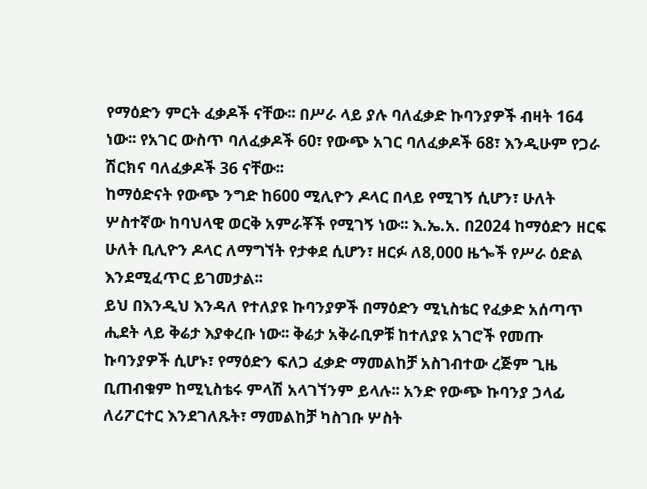የማዕድን ምርት ፈቃዶች ናቸው፡፡ በሥራ ላይ ያሉ ባለፈቃድ ኩባንያዎች ብዛት 164 ነው፡፡ የአገር ውስጥ ባለፈቃዶች 60፣ የውጭ አገር ባለፈቃዶች 68፣ እንዲሁም የጋራ ሽርክና ባለፈቃዶች 36 ናቸው፡፡
ከማዕድናት የውጭ ንግድ ከ600 ሚሊዮን ዶላር በላይ የሚገኝ ሲሆን፣ ሁለት ሦስተኛው ከባህላዊ ወርቅ አምራቾች የሚገኝ ነው፡፡ እ.ኤ.አ. በ2024 ከማዕድን ዘርፍ ሁለት ቢሊዮን ዶላር ለማግኘት የታቀደ ሲሆን፣ ዘርፉ ለ8,000 ዜጐች የሥራ ዕድል እንደሚፈጥር ይገመታል፡፡
ይህ በእንዲህ እንዳለ የተለያዩ ኩባንያዎች በማዕድን ሚኒስቴር የፈቃድ አሰጣጥ ሒደት ላይ ቅሬታ እያቀረቡ ነው፡፡ ቅሬታ አቅራቢዎቹ ከተለያዩ አገሮች የመጡ ኩባንያዎች ሲሆኑ፣ የማዕድን ፍለጋ ፈቃድ ማመልከቻ አስገብተው ረጅም ጊዜ ቢጠብቁም ከሚኒስቴሩ ምላሽ አላገኘንም ይላሉ፡፡ አንድ የውጭ ኩባንያ ኃላፊ ለሪፖርተር እንደገለጹት፣ ማመልከቻ ካስገቡ ሦስት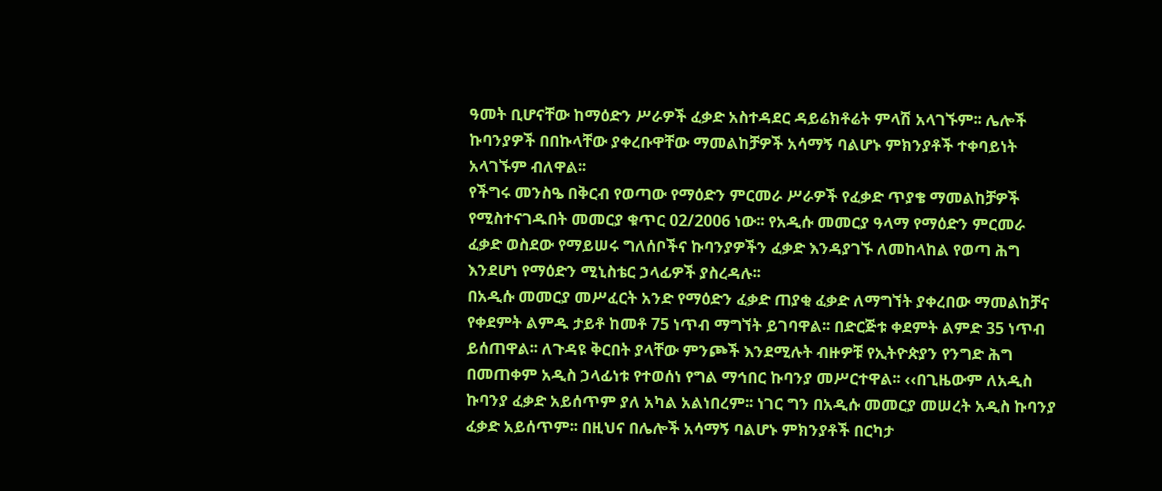ዓመት ቢሆናቸው ከማዕድን ሥራዎች ፈቃድ አስተዳደር ዳይሬክቶሬት ምላሽ አላገኙም፡፡ ሌሎች ኩባንያዎች በበኩላቸው ያቀረቡዋቸው ማመልከቻዎች አሳማኝ ባልሆኑ ምክንያቶች ተቀባይነት አላገኙም ብለዋል፡፡
የችግሩ መንስዔ በቅርብ የወጣው የማዕድን ምርመራ ሥራዎች የፈቃድ ጥያቄ ማመልከቻዎች የሚስተናገዱበት መመርያ ቁጥር 02/2006 ነው፡፡ የአዲሱ መመርያ ዓላማ የማዕድን ምርመራ ፈቃድ ወስደው የማይሠሩ ግለሰቦችና ኩባንያዎችን ፈቃድ እንዳያገኙ ለመከላከል የወጣ ሕግ እንደሆነ የማዕድን ሚኒስቴር ኃላፊዎች ያስረዳሉ፡፡
በአዲሱ መመርያ መሥፈርት አንድ የማዕድን ፈቃድ ጠያቂ ፈቃድ ለማግኘት ያቀረበው ማመልከቻና የቀደምት ልምዱ ታይቶ ከመቶ 75 ነጥብ ማግኘት ይገባዋል፡፡ በድርጅቱ ቀደምት ልምድ 35 ነጥብ ይሰጠዋል፡፡ ለጉዳዩ ቅርበት ያላቸው ምንጮች እንደሚሉት ብዙዎቹ የኢትዮጵያን የንግድ ሕግ በመጠቀም አዲስ ኃላፊነቱ የተወሰነ የግል ማኅበር ኩባንያ መሥርተዋል፡፡ ‹‹በጊዜውም ለአዲስ ኩባንያ ፈቃድ አይሰጥም ያለ አካል አልነበረም፡፡ ነገር ግን በአዲሱ መመርያ መሠረት አዲስ ኩባንያ ፈቃድ አይሰጥም፡፡ በዚህና በሌሎች አሳማኝ ባልሆኑ ምክንያቶች በርካታ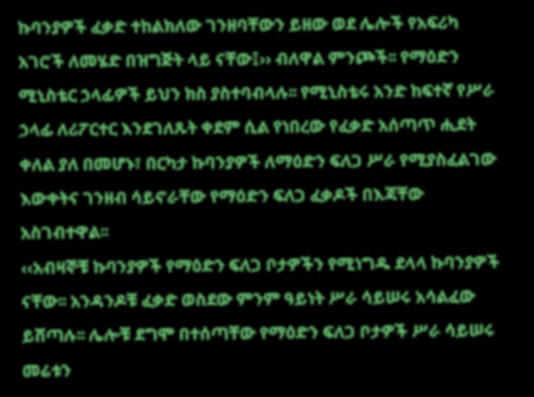ኩባንያዎች ፈቃድ ተከልክለው ገንዘባቸውን ይዘው ወደ ሌሎች የአፍሪካ አገሮች ለመሄድ በዝግጅት ላይ ናቸው፤›› ብለዋል ምንጮች፡፡ የማዕድን ሚኒስቴር ኃላፊዎች ይህን ክስ ያስተባብላሉ፡፡ የሚኒስቴሩ አንድ ከፍተኛ የሥራ ኃላፊ ለሪፖርተር እንደገለጹት ቀደም ሲል የነበረው የፈቃድ አሰጣጥ ሒደት ቀለል ያለ በመሆኑ፣ በርካታ ኩባንያዎች ለማዕድን ፍለጋ ሥራ የሚያስፈልገው እውቀትና ገንዘብ ሳይኖራቸው የማዕድን ፍለጋ ፈቃዶች በእጃቸው አስገብተዋል፡፡
‹‹አብዛኞቹ ኩባንያዎች የማዕድን ፍለጋ ቦታዎችን የሚነግዱ ደላላ ኩባንያዎች ናቸው፡፡ አንዳንዶቹ ፈቃድ ወስደው ምንም ዓይነት ሥራ ሳይሠሩ አሳልፈው ይሸጣሉ፡፡ ሌሎቹ ደግሞ በተሰጣቸው የማዕድን ፍለጋ ቦታዎች ሥራ ሳይሠሩ መሬቱን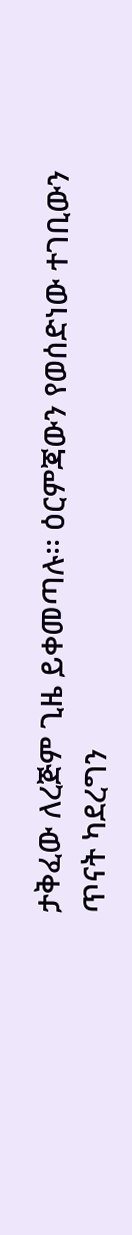ታቅፈው ለረጅም ጊዜ ይቀመጣሉ፡፡ ዕርምጃውን የወሰድነው ተገቢውን ጥናት ካደረግን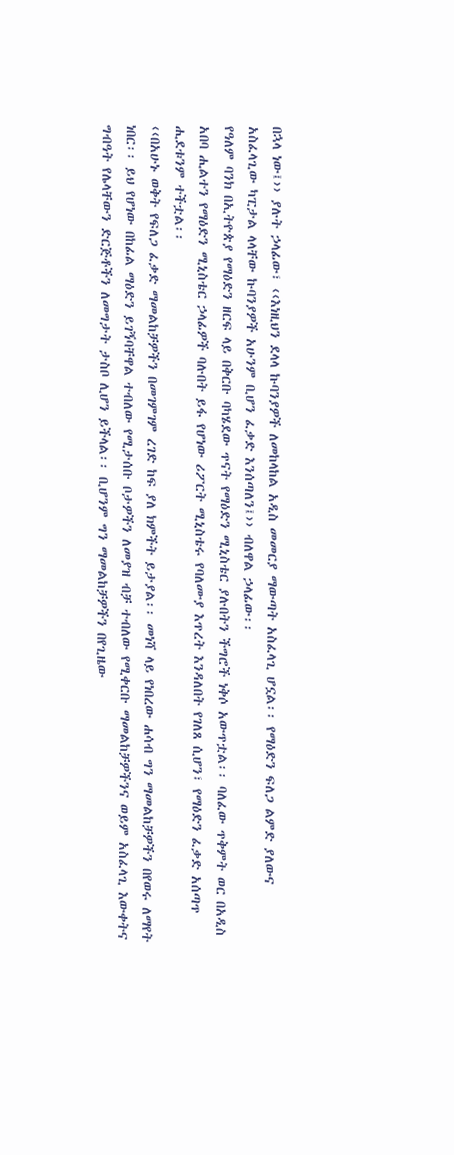በኋላ ነው፤›› ያሉት ኃላፊው፣ ‹‹እነዚህን ደላላ ኩባንያዎች ለመከላከል አዲስ መመርያ ማውጣት አስፈላጊ ሆኗል፡፡ የማዕድን ፍለጋ ልምድ ያለውና አስፈላጊው ካፒታል ላላቸው ኩባንያዎች አሁንም ቢሆን ፈቃድ እንሰጣለን፤›› ብለዋል ኃላፊው፡፡
የዓለም ባንክ በኢትዮጵያ የማዕድን ዘርፍ ላይ በቅርቡ ባካሄደው ጥናት የማዕድን ሚኒስቴር ያሉበትን ችግሮች ነቅሶ አውጥቷል፡፡ ባለፈው ጥቅምት ወር በአዲስ አበባ ሒልተን የማዕድን ሚኒስቴር ኃላፊዎች ባሉበት ይፋ የሆነው ሪፖርት ሚኒስቴሩ የባለሙያ እጥረት እንዳለበት የገለጸ ሲሆን፣ የማዕድን ፈቃድ አሰጣጥ ሒደቱንም ተችቷል፡፡
‹‹በአሁኑ ወቅት የፍለጋ ፈቃድ ማመልከቻዎችን በመገምገም ረገድ ከፍ ያለ ክምችት ይታያል፡፡ መነሻ ላይ የነበረው ሐሳብ ግን ማመልከቻዎችን በየወሩ ለማየት ነበር፡፡ ይህ የሆነው በከፊል ማዕድን ይገኝባቸዋል ተብለው የሚታሰቡ ቦታዎችን ለመያዝ ብቻ ተብለው የሚቀርቡ ማመልከቻዎችንና ወይም አስፈላጊ እውቀትና ግብዓት የሌላቸውን ድርጅቶችን ለመግታት ታስቦ ሊሆን ይችላል፡፡ ቢሆንም ግን ማመልከቻዎችን በየጊዜው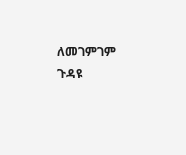ለመገምገም ጉዳዩ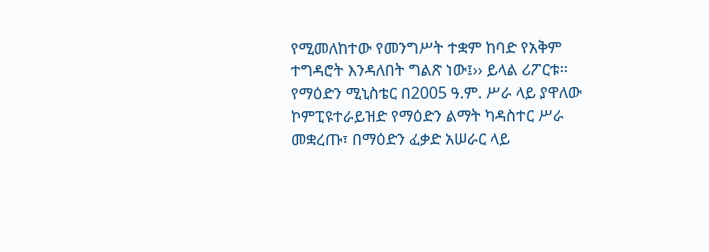የሚመለከተው የመንግሥት ተቋም ከባድ የአቅም ተግዳሮት እንዳለበት ግልጽ ነው፤›› ይላል ሪፖርቱ፡፡
የማዕድን ሚኒስቴር በ2005 ዓ.ም. ሥራ ላይ ያዋለው ኮምፒዩተራይዝድ የማዕድን ልማት ካዳስተር ሥራ መቋረጡ፣ በማዕድን ፈቃድ አሠራር ላይ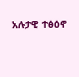አሉታዊ ተፅዕኖ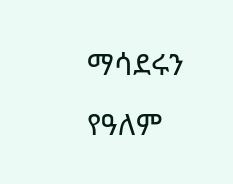ማሳደሩን የዓለም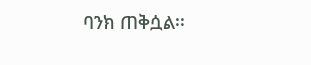ባንክ ጠቅሷል፡፡